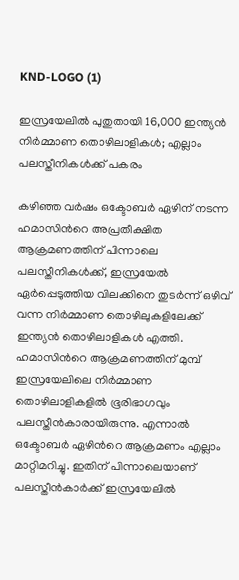KND-LOGO (1)

ഇസ്രയേലിൽ പുതുതായി 16,000 ഇന്ത്യൻ നിർമ്മാണ തൊഴിലാളികൾ; എല്ലാം പലസ്തീനികൾക്ക് പകരം

കഴിഞ്ഞ വര്‍ഷം ഒക്ടോബര്‍ ഏഴിന് നടന്ന ഹമാസിന്‍റെ അപ്രതീക്ഷിത ആക്രമണത്തിന് പിന്നാലെ പലസ്തീനികള്‍ക്ക്, ഇസ്രയേല്‍ ഏര്‍പ്പെടുത്തിയ വിലക്കിനെ തുടര്‍ന്ന് ഒഴിവ് വന്ന നിർമ്മാണ തൊഴിലുകളിലേക്ക് ഇന്ത്യന്‍ തൊഴിലാളികള്‍ എത്തി. ഹമാസിന്‍റെ ആക്രമണത്തിന് മുമ്പ് ഇസ്രയേലിലെ നിർമ്മാണ തൊഴിലാളികളില്‍ ഭൂരിഭാഗവും പലസ്തീന്‍കാരായിരുന്നു. എന്നാല്‍ ഒക്ടോബർ ഏഴിന്‍റെ ആക്രമണം എല്ലാം മാറ്റിമറിച്ചു. ഇതിന് പിന്നാലെയാണ് പലസ്തീന്‍കാര്‍ക്ക് ഇസ്രയേലില്‍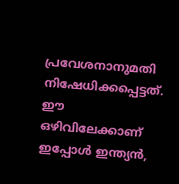പ്രവേശനാനുമതി നിഷേധിക്കപ്പെട്ടത്. ഈ ഒഴിവിലേക്കാണ് ഇപ്പോള്‍ ഇന്ത്യന്‍,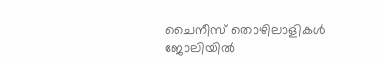ചൈനീസ് തൊഴിലാളികള്‍ ജോലിയില്‍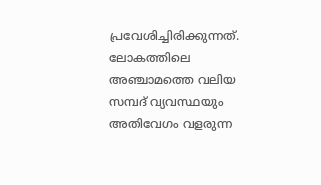പ്രവേശിച്ചിരിക്കുന്നത്. ലോകത്തിലെ അഞ്ചാമത്തെ വലിയ സമ്പദ് വ്യവസ്ഥയും അതിവേഗം വളരുന്ന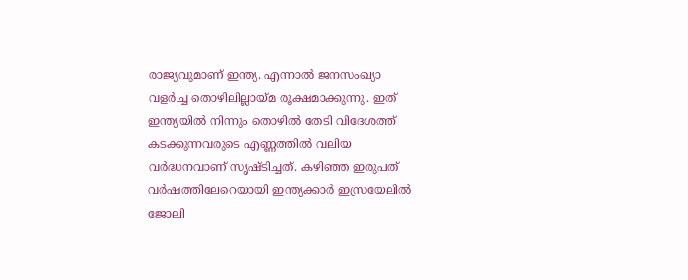രാജ്യവുമാണ് ഇന്ത്യ. എന്നാല്‍ ജനസംഖ്യാ വളര്‍ച്ച തൊഴിലില്ലായ്മ രൂക്ഷമാക്കുന്നു. ഇത് ഇന്ത്യയില്‍ നിന്നും തൊഴില്‍ തേടി വിദേശത്ത് കടക്കുന്നവരുടെ എണ്ണത്തില്‍ വലിയ വര്‍ദ്ധനവാണ് സൃഷ്ടിച്ചത്. കഴിഞ്ഞ ഇരുപത് വര്‍ഷത്തിലേറെയായി ഇന്ത്യക്കാര്‍ ഇസ്രയേലില്‍ ജോലി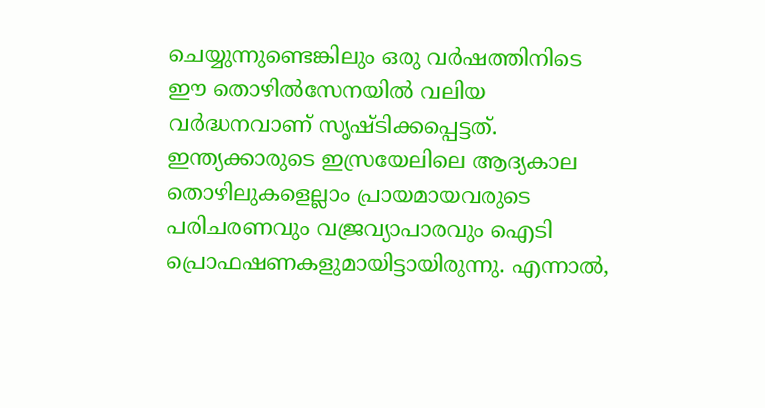ചെയ്യുന്നുണ്ടെങ്കിലും ഒരു വര്‍ഷത്തിനിടെ ഈ തൊഴില്‍സേനയില്‍ വലിയ വര്‍ദ്ധനവാണ് സൃഷ്ടിക്കപ്പെട്ടത്. ഇന്ത്യക്കാരുടെ ഇസ്രയേലിലെ ആദ്യകാല തൊഴിലുകളെല്ലാം പ്രായമായവരുടെ പരിചരണവും വജ്രവ്യാപാരവും ഐടി പ്രൊഫഷണകളുമായിട്ടായിരുന്നു. എന്നാല്‍,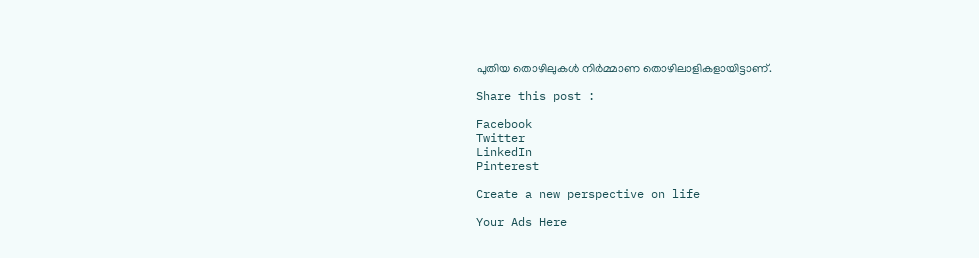പുതിയ തൊഴിലുകള്‍ നിര്‍മ്മാണ തൊഴിലാളികളായിട്ടാണ്.

Share this post :

Facebook
Twitter
LinkedIn
Pinterest

Create a new perspective on life

Your Ads Here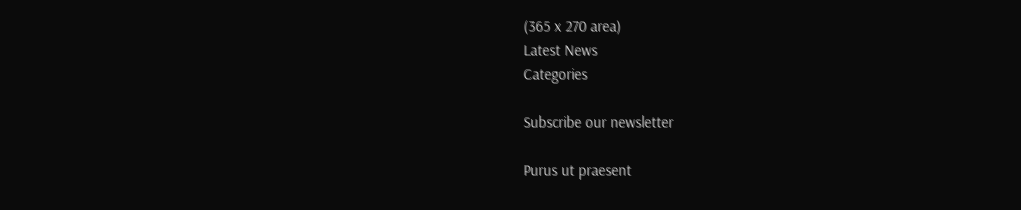(365 x 270 area)
Latest News
Categories

Subscribe our newsletter

Purus ut praesent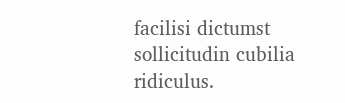facilisi dictumst sollicitudin cubilia ridiculus.